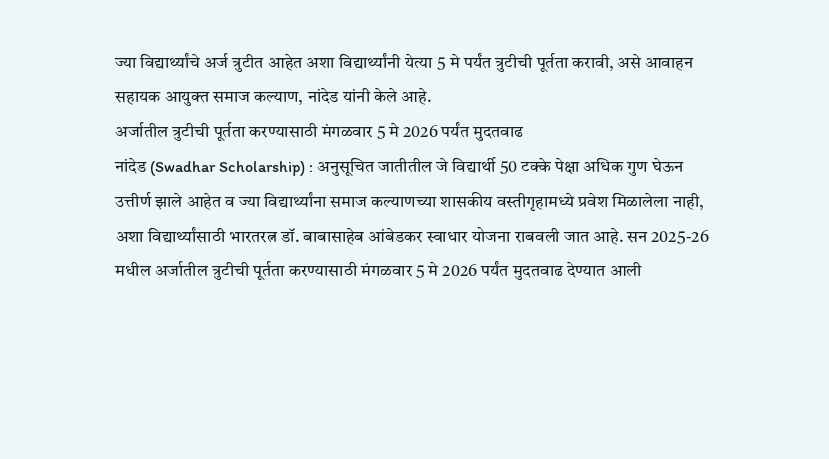ज्या विद्यार्थ्यांचे अर्ज त्रुटीत आहेत अशा विद्यार्थ्यांनी येत्या 5 मे पर्यंत त्रुटीची पूर्तता करावी, असे आवाहन सहायक आयुक्त समाज कल्याण, नांदेड यांनी केले आहे.
अर्जातील त्रुटीची पूर्तता करण्यासाठी मंगळवार 5 मे 2026 पर्यंत मुदतवाढ
नांदेड (Swadhar Scholarship) : अनुसूचित जातीतील जे विद्यार्थी 50 टक्के पेक्षा अधिक गुण घेऊन उत्तीर्ण झाले आहेत व ज्या विद्यार्थ्यांना समाज कल्याणच्या शासकीय वस्तीगृहामध्ये प्रवेश मिळालेला नाही, अशा विद्यार्थ्यांसाठी भारतरत्न डॉ. बाबासाहेब आंबेडकर स्वाधार योजना राबवली जात आहे. सन 2025-26 मधील अर्जातील त्रुटीची पूर्तता करण्यासाठी मंगळवार 5 मे 2026 पर्यंत मुदतवाढ देण्यात आली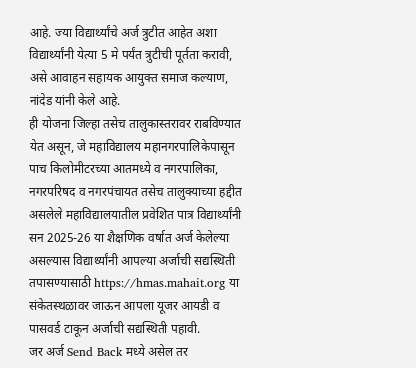आहे. ज्या विद्यार्थ्यांचे अर्ज त्रुटीत आहेत अशा विद्यार्थ्यांनी येत्या 5 मे पर्यंत त्रुटीची पूर्तता करावी, असे आवाहन सहायक आयुक्त समाज कल्याण, नांदेड यांनी केले आहे.
ही योजना जिल्हा तसेच तालुकास्तरावर राबविण्यात येत असून, जे महाविद्यालय महानगरपालिकेपासून पाच किलोमीटरच्या आतमध्ये व नगरपालिका, नगरपरिषद व नगरपंचायत तसेच तालुक्याच्या हद्दीत असलेले महाविद्यालयातील प्रवेशित पात्र विद्यार्थ्यांनी सन 2025-26 या शैक्षणिक वर्षात अर्ज केलेल्या असल्यास विद्यार्थ्यांनी आपल्या अर्जाची सद्यस्थिती तपासण्यासाठी https://hmas.mahait.org या संकेतस्थळावर जाऊन आपला यूजर आयडी व पासवर्ड टाकून अर्जाची सद्यस्थिती पहावी.
जर अर्ज Send Back मध्ये असेल तर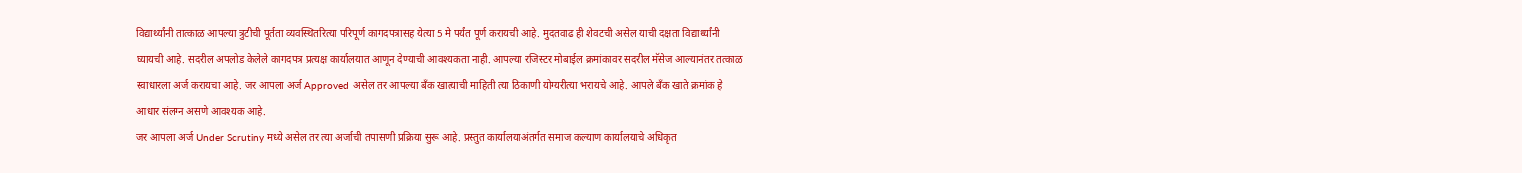विद्यार्थ्यांनी तात्काळ आपल्या त्रुटीची पूर्तता व्यवस्थितरित्या परिपूर्ण कागदपत्रासह येत्या 5 मे पर्यंत पूर्ण करायची आहे. मुदतवाढ ही शेवटची असेल याची दक्षता विद्यार्थ्यांनी घ्यायची आहे. सदरील अपलोड केलेले कागदपत्र प्रत्यक्ष कार्यालयात आणून देण्याची आवश्यकता नाही. आपल्या रजिस्टर मोबाईल क्रमांकावर सदरील मॅसेज आल्यानंतर तत्काळ स्वाधारला अर्ज करायचा आहे. जर आपला अर्ज Approved असेल तर आपल्या बँक खात्याची माहिती त्या ठिकाणी योग्यरीत्या भरायचे आहे. आपले बँक खाते क्रमांक हे आधार संलग्न असणे आवश्यक आहे.
जर आपला अर्ज Under Scrutiny मध्ये असेल तर त्या अर्जाची तपासणी प्रक्रिया सुरू आहे. प्रस्तुत कार्यालयाअंतर्गत समाज कल्याण कार्यालयाचे अधिकृत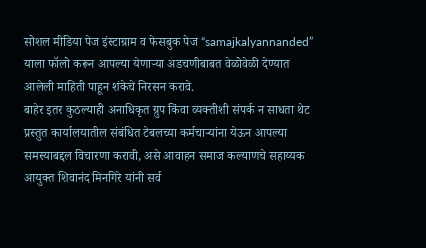सोशल मीडिया पेज इंस्टाग्राम व फेसबुक पेज “samajkalyannanded” याला फॉलो करून आपल्या येणाऱ्या अडचणीबाबत वेळोवेळी देण्यात आलेली माहिती पाहून शंकेचे निरसन करावे.
बाहेर इतर कुठल्याही अनाधिकृत ग्रुप किंवा व्यक्तीशी संपर्क न साधता थेट प्रस्तुत कार्यालयातील संबंधित टेबलच्या कर्मचाऱ्यांना येऊन आपल्या समस्याबद्दल विचारणा करावी, असे आवाहन समाज कल्याणचे सहाय्यक आयुक्त शिवानंद मिनगिरे यांनी सर्व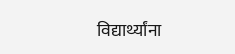विद्यार्थ्यांना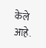केले आहे.